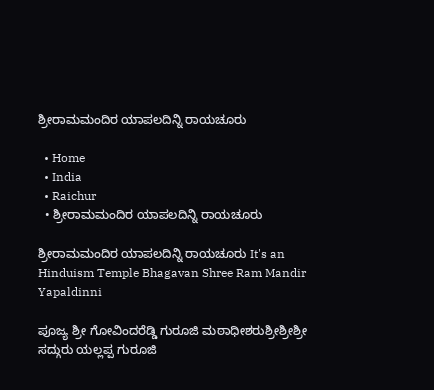ಶ್ರೀರಾಮಮಂದಿರ ಯಾಪಲದಿನ್ನಿ ರಾಯಚೂರು

  • Home
  • India
  • Raichur
  • ಶ್ರೀರಾಮಮಂದಿರ ಯಾಪಲದಿನ್ನಿ ರಾಯಚೂರು

ಶ್ರೀರಾಮಮಂದಿರ ಯಾಪಲದಿನ್ನಿ ರಾಯಚೂರು It's an Hinduism Temple Bhagavan Shree Ram Mandir Yapaldinni

ಪೂಜ್ಯ ಶ್ರೀ ಗೋವಿಂದರೆಡ್ಡಿ ಗುರೂಜಿ ಮಠಾಧೀಶರುಶ್ರೀಶ್ರೀಶ್ರೀ ಸದ್ಗುರು ಯಲ್ಲಪ್ಪ ಗುರೂಜಿ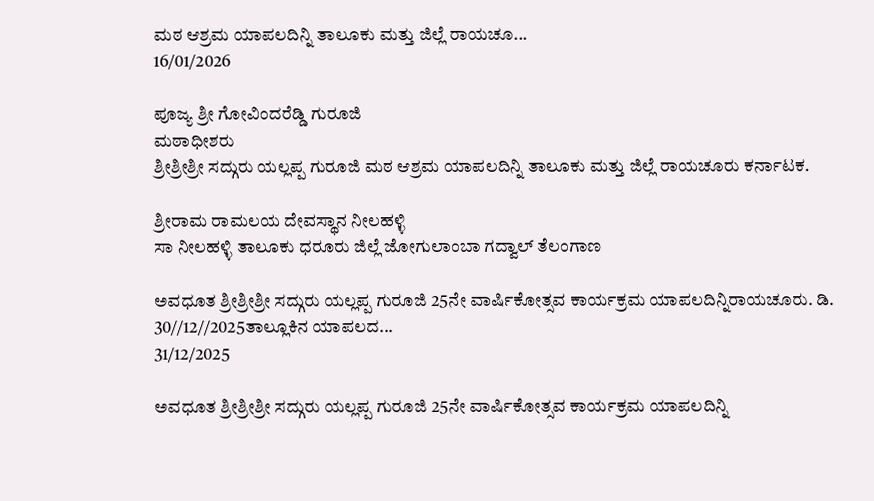ಮಠ ಆಶ್ರಮ ಯಾಪಲದಿನ್ನಿ ತಾಲೂಕು ಮತ್ತು ಜಿಲ್ಲೆ ರಾಯಚೂ...
16/01/2026

ಪೂಜ್ಯ ಶ್ರೀ ಗೋವಿಂದರೆಡ್ಡಿ ಗುರೂಜಿ
ಮಠಾಧೀಶರು
ಶ್ರೀಶ್ರೀಶ್ರೀ ಸದ್ಗುರು ಯಲ್ಲಪ್ಪ ಗುರೂಜಿ ಮಠ ಆಶ್ರಮ ಯಾಪಲದಿನ್ನಿ ತಾಲೂಕು ಮತ್ತು ಜಿಲ್ಲೆ ರಾಯಚೂರು ಕರ್ನಾಟಕ.

ಶ್ರೀರಾಮ ರಾಮಲಯ ದೇವಸ್ಥಾನ ನೀಲಹಳ್ಳಿ
ಸಾ ನೀಲಹಳ್ಳಿ ತಾಲೂಕು ಧರೂರು ಜಿಲ್ಲೆ ಜೋಗುಲಾಂಬಾ ಗದ್ವಾಲ್ ತೆಲಂಗಾಣ

ಅವಧೂತ ಶ್ರೀಶ್ರೀಶ್ರೀ ಸದ್ಗುರು ಯಲ್ಲಪ್ಪ ಗುರೂಜಿ 25ನೇ ವಾರ್ಷಿಕೋತ್ಸವ ಕಾರ್ಯಕ್ರಮ ಯಾಪಲದಿನ್ನಿರಾಯಚೂರು. ಡಿ. 30//12//2025ತಾಲ್ಲೂಕಿನ ಯಾಪಲದ...
31/12/2025

ಅವಧೂತ ಶ್ರೀಶ್ರೀಶ್ರೀ ಸದ್ಗುರು ಯಲ್ಲಪ್ಪ ಗುರೂಜಿ 25ನೇ ವಾರ್ಷಿಕೋತ್ಸವ ಕಾರ್ಯಕ್ರಮ ಯಾಪಲದಿನ್ನಿ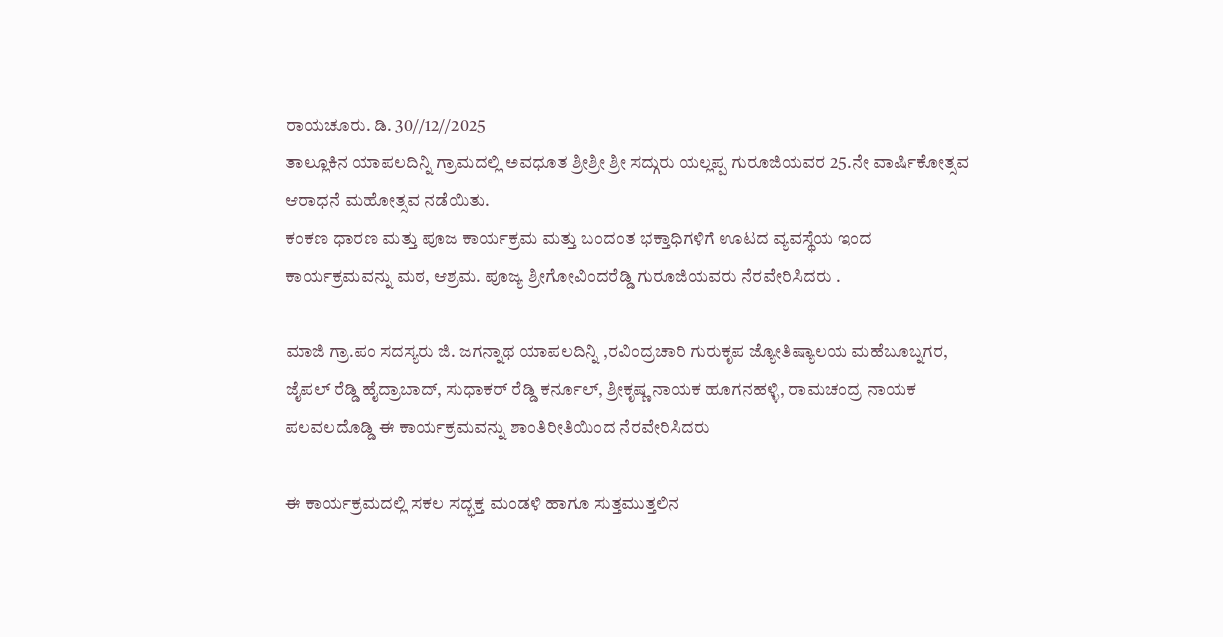ರಾಯಚೂರು. ಡಿ. 30//12//2025
ತಾಲ್ಲೂಕಿನ ಯಾಪಲದಿನ್ನಿ ಗ್ರಾಮದಲ್ಲಿ ಅವಧೂತ ಶ್ರೀ‌ಶ್ರೀ ಶ್ರೀ ಸದ್ಗುರು ಯಲ್ಲಪ್ಪ ಗುರೂಜಿಯವರ 25.ನೇ ವಾರ್ಷಿಕೋತ್ಸವ ಆರಾಧನೆ ಮಹೋತ್ಸವ ನಡೆಯಿತು.
ಕಂಕಣ ಧಾರಣ ಮತ್ತು ಪೂಜ ಕಾರ್ಯಕ್ರಮ ಮತ್ತು ಬಂದಂತ ಭಕ್ತಾಧಿಗಳಿಗೆ ಊಟದ ವ್ಯವಸ್ಥೆಯ ಇಂದ ಕಾರ್ಯಕ್ರಮವನ್ನು ಮಠ, ಆಶ್ರಮ. ಪೂಜ್ಯ ಶ್ರೀಗೋವಿಂದರೆಡ್ಡಿ ಗುರೂಜಿಯವರು ನೆರವೇರಿಸಿದರು .

ಮಾಜಿ ಗ್ರಾ.ಪಂ ಸದಸ್ಯರು ಜಿ. ಜಗನ್ನಾಥ ಯಾಪಲದಿನ್ನಿ ,ರವಿಂದ್ರಚಾರಿ ಗುರುಕೃಪ ಜ್ಯೋತಿಷ್ಯಾಲಯ ಮಹೆಬೂಬ್ನಗರ, ಜೈಪಲ್ ರೆಡ್ಡಿ ಹೈದ್ರಾಬಾದ್, ಸುಧಾಕರ್ ರೆಡ್ಡಿ ಕರ್ನೂಲ್, ಶ್ರೀಕೃಷ್ಣ ನಾಯಕ ಹೂಗನಹಳ್ಳಿ, ರಾಮಚಂದ್ರ ನಾಯಕ ಪಲವಲದೊಡ್ಡಿ ಈ ಕಾರ್ಯಕ್ರಮವನ್ನು ಶಾಂತಿರೀತಿಯಿಂದ ನೆರವೇರಿಸಿದರು

ಈ ಕಾರ್ಯಕ್ರಮದಲ್ಲಿ ಸಕಲ ಸದ್ಭಕ್ತ ಮಂಡಳಿ ಹಾಗೂ ಸುತ್ತಮುತ್ತಲಿನ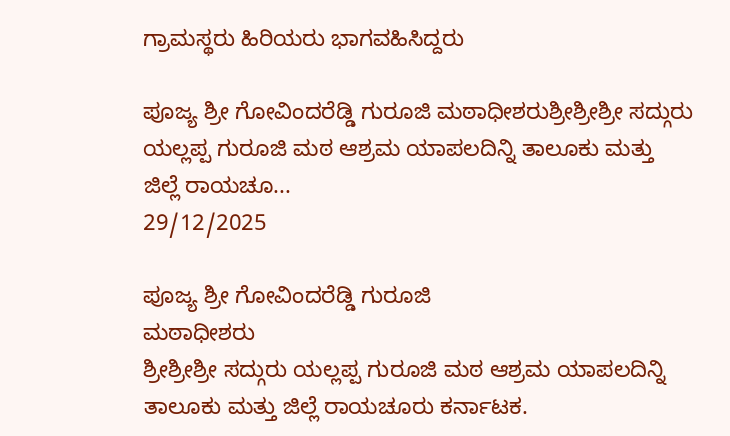ಗ್ರಾಮಸ್ಥರು ಹಿರಿಯರು ಭಾಗವಹಿಸಿದ್ದರು

ಪೂಜ್ಯ ಶ್ರೀ ಗೋವಿಂದರೆಡ್ಡಿ ಗುರೂಜಿ ಮಠಾಧೀಶರುಶ್ರೀಶ್ರೀಶ್ರೀ ಸದ್ಗುರು ಯಲ್ಲಪ್ಪ ಗುರೂಜಿ ಮಠ ಆಶ್ರಮ ಯಾಪಲದಿನ್ನಿ ತಾಲೂಕು ಮತ್ತು ಜಿಲ್ಲೆ ರಾಯಚೂ...
29/12/2025

ಪೂಜ್ಯ ಶ್ರೀ ಗೋವಿಂದರೆಡ್ಡಿ ಗುರೂಜಿ
ಮಠಾಧೀಶರು
ಶ್ರೀಶ್ರೀಶ್ರೀ ಸದ್ಗುರು ಯಲ್ಲಪ್ಪ ಗುರೂಜಿ ಮಠ ಆಶ್ರಮ ಯಾಪಲದಿನ್ನಿ ತಾಲೂಕು ಮತ್ತು ಜಿಲ್ಲೆ ರಾಯಚೂರು ಕರ್ನಾಟಕ.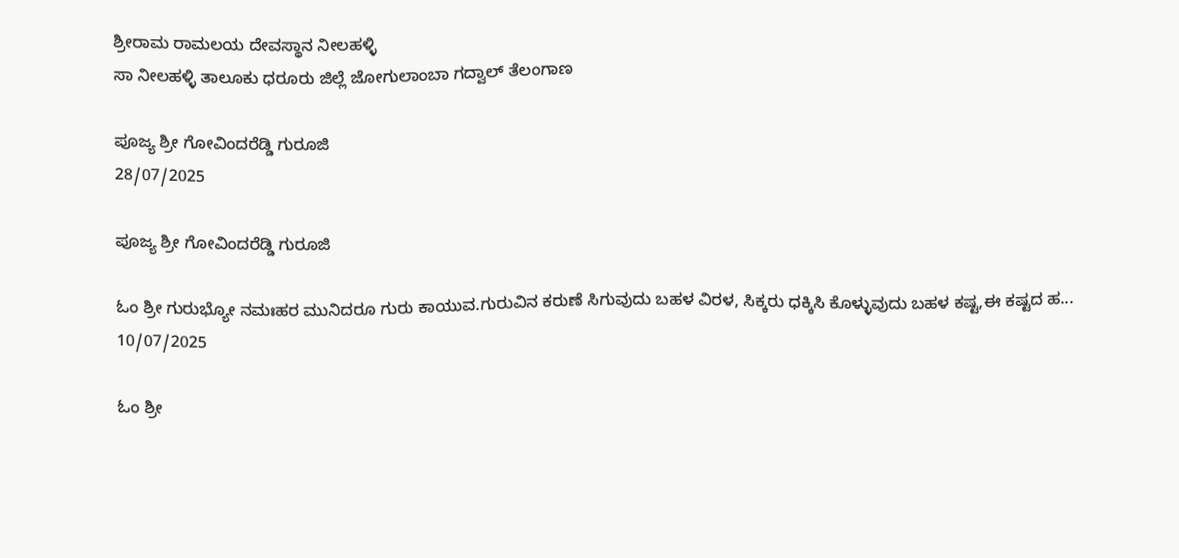ಶ್ರೀರಾಮ ರಾಮಲಯ ದೇವಸ್ಥಾನ ನೀಲಹಳ್ಳಿ
ಸಾ ನೀಲಹಳ್ಳಿ ತಾಲೂಕು ಧರೂರು ಜಿಲ್ಲೆ ಜೋಗುಲಾಂಬಾ ಗದ್ವಾಲ್ ತೆಲಂಗಾಣ

ಪೂಜ್ಯ ಶ್ರೀ ಗೋವಿಂದರೆಡ್ಡಿ ಗುರೂಜಿ
28/07/2025

ಪೂಜ್ಯ ಶ್ರೀ ಗೋವಿಂದರೆಡ್ಡಿ ಗುರೂಜಿ

ಓಂ ಶ್ರೀ ಗುರುಭ್ಯೋ ನಮಃಹರ ಮುನಿದರೂ ಗುರು ಕಾಯುವ.ಗುರುವಿನ ಕರುಣೆ ಸಿಗುವುದು ಬಹಳ ವಿರಳ, ಸಿಕ್ಕರು ಧಕ್ಕಿಸಿ ಕೊಳ್ಳುವುದು ಬಹಳ ಕಷ್ಟ,ಈ ಕಷ್ಟದ ಹ...
10/07/2025

ಓಂ ಶ್ರೀ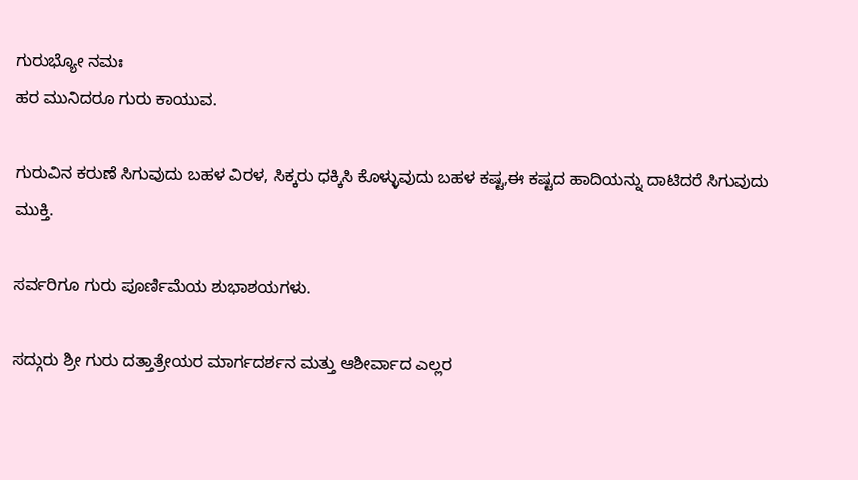ಗುರುಭ್ಯೋ ನಮಃ
ಹರ ಮುನಿದರೂ ಗುರು ಕಾಯುವ.

ಗುರುವಿನ ಕರುಣೆ ಸಿಗುವುದು ಬಹಳ ವಿರಳ, ಸಿಕ್ಕರು ಧಕ್ಕಿಸಿ ಕೊಳ್ಳುವುದು ಬಹಳ ಕಷ್ಟ,ಈ ಕಷ್ಟದ ಹಾದಿಯನ್ನು ದಾಟಿದರೆ ಸಿಗುವುದು ಮುಕ್ತಿ.

ಸರ್ವರಿಗೂ ಗುರು ಪೂರ್ಣಿಮೆಯ ಶುಭಾಶಯಗಳು.

ಸದ್ಗುರು ಶ್ರೀ ಗುರು ದತ್ತಾತ್ರೇಯರ ಮಾರ್ಗದರ್ಶನ ಮತ್ತು ಆಶೀರ್ವಾದ ಎಲ್ಲರ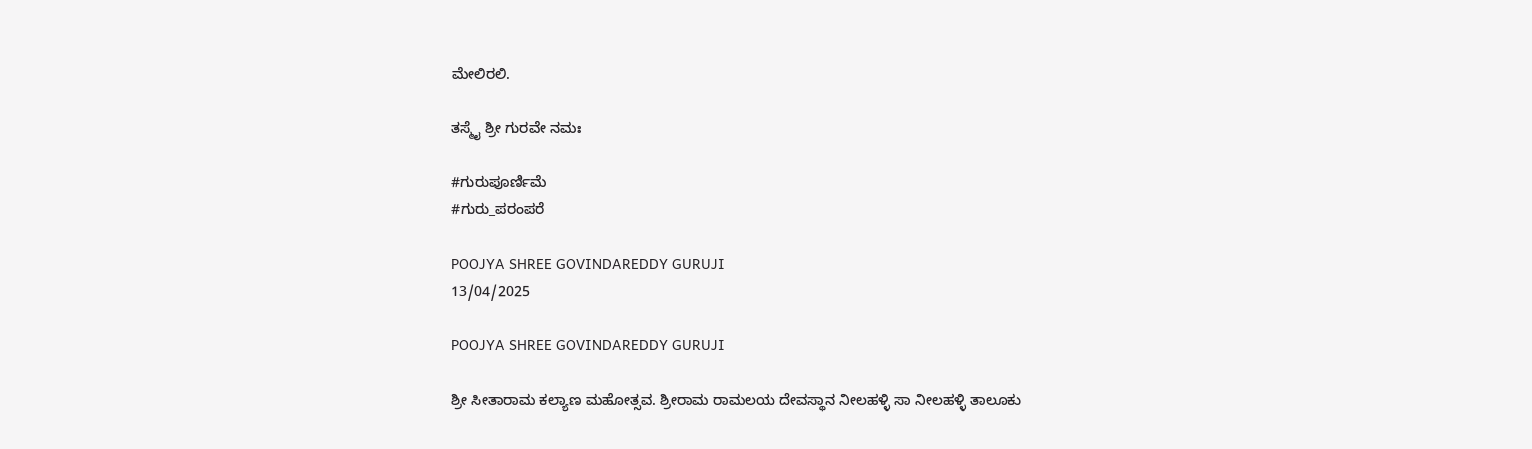ಮೇಲಿರಲಿ.

ತಸ್ಮೈ ಶ್ರೀ ಗುರವೇ ನಮಃ

#ಗುರುಪೂರ್ಣಿಮೆ
#ಗುರು_ಪರಂಪರೆ

POOJYA SHREE GOVINDAREDDY GURUJI
13/04/2025

POOJYA SHREE GOVINDAREDDY GURUJI

ಶ್ರೀ ಸೀತಾರಾಮ ಕಲ್ಯಾಣ ಮಹೋತ್ಸವ. ಶ್ರೀರಾಮ ರಾಮಲಯ ದೇವಸ್ಥಾನ ನೀಲಹಳ್ಳಿ ಸಾ ನೀಲಹಳ್ಳಿ ತಾಲೂಕು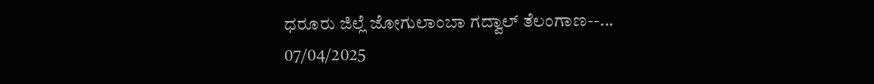ಧರೂರು ಜಿಲ್ಲೆ ಜೋಗುಲಾಂಬಾ ಗದ್ವಾಲ್ ತೆಲಂಗಾಣ--...
07/04/2025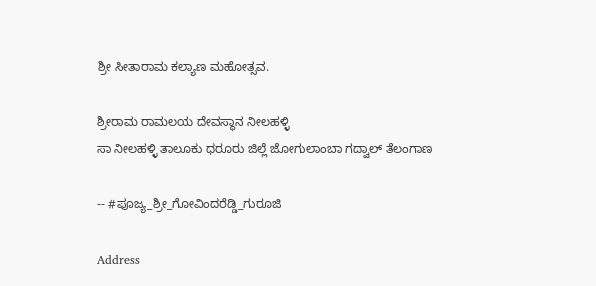ಶ್ರೀ ಸೀತಾರಾಮ ಕಲ್ಯಾಣ ಮಹೋತ್ಸವ.

ಶ್ರೀರಾಮ ರಾಮಲಯ ದೇವಸ್ಥಾನ ನೀಲಹಳ್ಳಿ
ಸಾ ನೀಲಹಳ್ಳಿ ತಾಲೂಕು ಧರೂರು ಜಿಲ್ಲೆ ಜೋಗುಲಾಂಬಾ ಗದ್ವಾಲ್ ತೆಲಂಗಾಣ

-- #ಪೂಜ್ಯ_ಶ್ರೀ_ಗೋವಿಂದರೆಡ್ಡಿ_ಗುರೂಜಿ

Address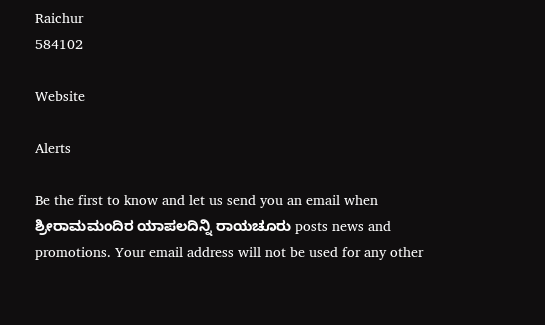Raichur
584102

Website

Alerts

Be the first to know and let us send you an email when ಶ್ರೀರಾಮಮಂದಿರ ಯಾಪಲದಿನ್ನಿ ರಾಯಚೂರು posts news and promotions. Your email address will not be used for any other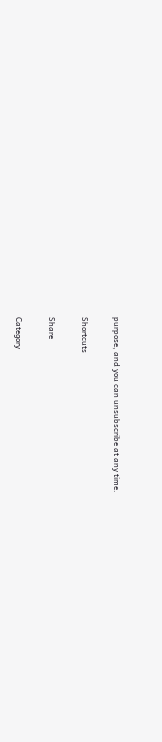purpose, and you can unsubscribe at any time.

Shortcuts

Share

Category